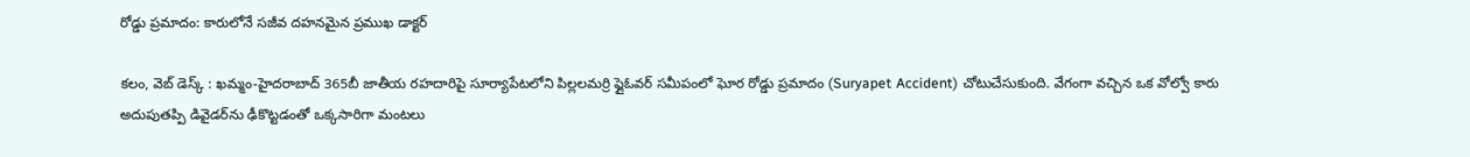రోడ్డు ప్రమాదం: కారులోనే సజీవ దహనమైన ప్రముఖ డాక్టర్

కలం, వెబ్ డెస్క్ : ఖమ్మం-హైదరాబాద్ 365బీ జాతీయ రహదారిపై సూర్యాపేటలోని పిల్లలమర్రి ఫ్లైఓవర్ సమీపంలో ఘోర రోడ్డు ప్రమాదం (Suryapet Accident) చోటుచేసుకుంది. వేగంగా వచ్చిన ఒక వోల్వో కారు అదుపుతప్పి డివైడర్‌ను ఢీకొట్టడంతో ఒక్కసారిగా మంటలు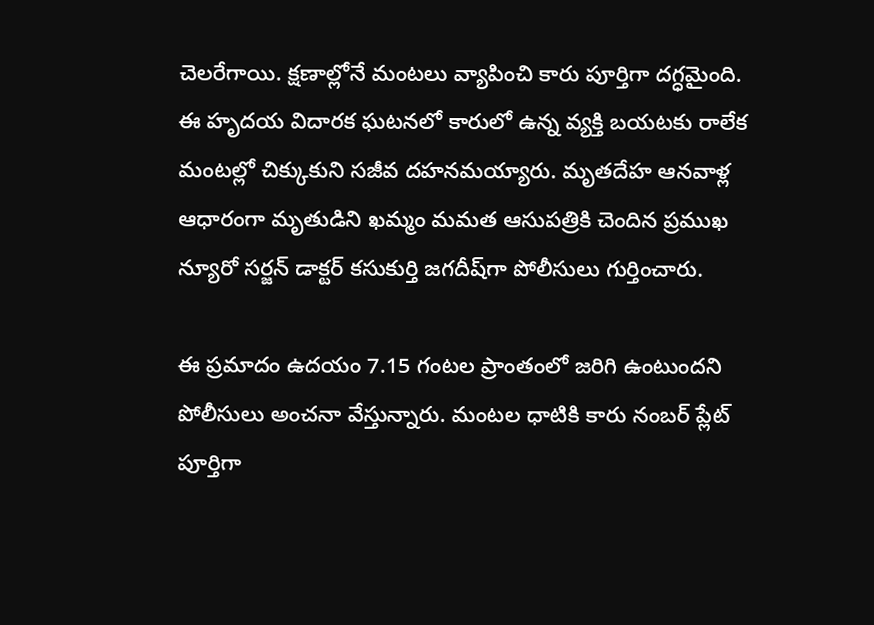చెలరేగాయి. క్షణాల్లోనే మంటలు వ్యాపించి కారు పూర్తిగా దగ్ధమైంది. ఈ హృదయ విదారక ఘటనలో కారులో ఉన్న వ్యక్తి బయటకు రాలేక మంటల్లో చిక్కుకుని సజీవ దహనమయ్యారు. మృతదేహ ఆనవాళ్ల ఆధారంగా మృతుడిని ఖమ్మం మమత ఆసుపత్రికి చెందిన ప్రముఖ న్యూరో సర్జన్ డాక్టర్ కసుకుర్తి జగదీష్‌గా పోలీసులు గుర్తించారు.

ఈ ప్రమాదం ఉదయం 7.15 గంటల ప్రాంతంలో జరిగి ఉంటుందని పోలీసులు అంచనా వేస్తున్నారు. మంటల ధాటికి కారు నంబర్ ప్లేట్ పూర్తిగా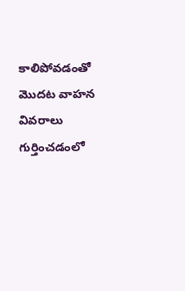కాలిపోవడంతో మొదట వాహన వివరాలు గుర్తించడంలో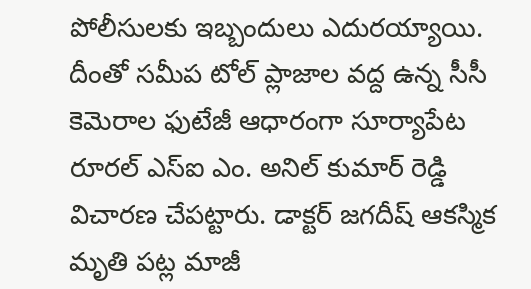పోలీసులకు ఇబ్బందులు ఎదురయ్యాయి. దీంతో సమీప టోల్ ప్లాజాల వద్ద ఉన్న సీసీ కెమెరాల ఫుటేజీ ఆధారంగా సూర్యాపేట రూరల్ ఎస్ఐ ఎం. అనిల్ కుమార్ రెడ్డి విచారణ చేపట్టారు. డాక్టర్ జగదీష్ ఆకస్మిక మృతి పట్ల మాజీ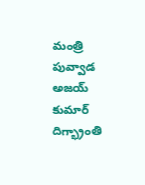మంత్రి పువ్వాడ అజయ్ కుమార్ దిగ్భ్రాంతి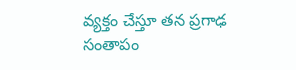వ్యక్తం చేస్తూ తన ప్రగాఢ సంతాపం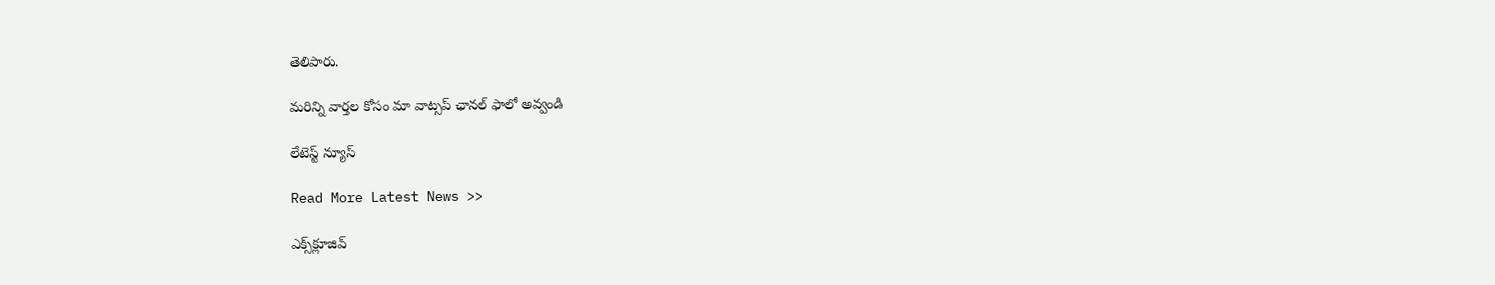తెలిపారు.

మ‌రిన్ని వార్త‌ల కోసం మా వాట్స‌ప్ ఛాన‌ల్ ఫాలో అవ్వండి

లేటెస్ట్ న్యూస్‌

Read More Latest News >>

ఎక్స్‌క్లూజివ్‌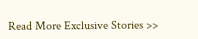Read More Exclusive Stories >>